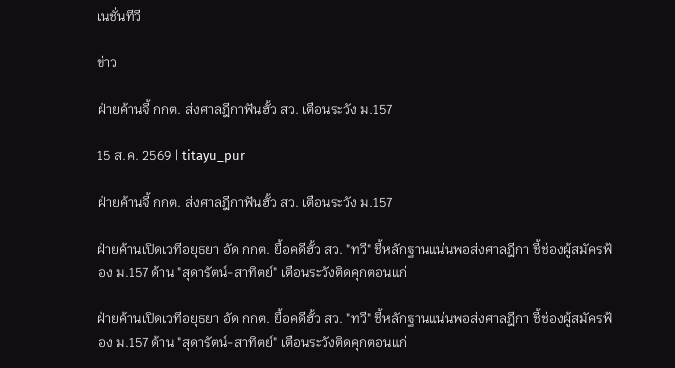เนชั่นทีวี

ข่าว

ฝ่ายค้านจี้ กกต. ส่งศาลฎีกาฟันฮั้ว สว. เตือนระวัง ม.157

15 ส.ค. 2569 | titayu_pur

ฝ่ายค้านจี้ กกต. ส่งศาลฎีกาฟันฮั้ว สว. เตือนระวัง ม.157

ฝ่ายค้านเปิดเวทีอยุธยา อัด กกต. ยื้อคดีฮั้ว สว. "ทวี" ชี้หลักฐานแน่นพอส่งศาลฎีกา ชี้ช่องผู้สมัครฟ้อง ม.157 ด้าน "สุดารัตน์-สาทิตย์" เตือนระวังติดคุกตอนแก่

ฝ่ายค้านเปิดเวทีอยุธยา อัด กกต. ยื้อคดีฮั้ว สว. "ทวี" ชี้หลักฐานแน่นพอส่งศาลฎีกา ชี้ช่องผู้สมัครฟ้อง ม.157 ด้าน "สุดารัตน์-สาทิตย์" เตือนระวังติดคุกตอนแก่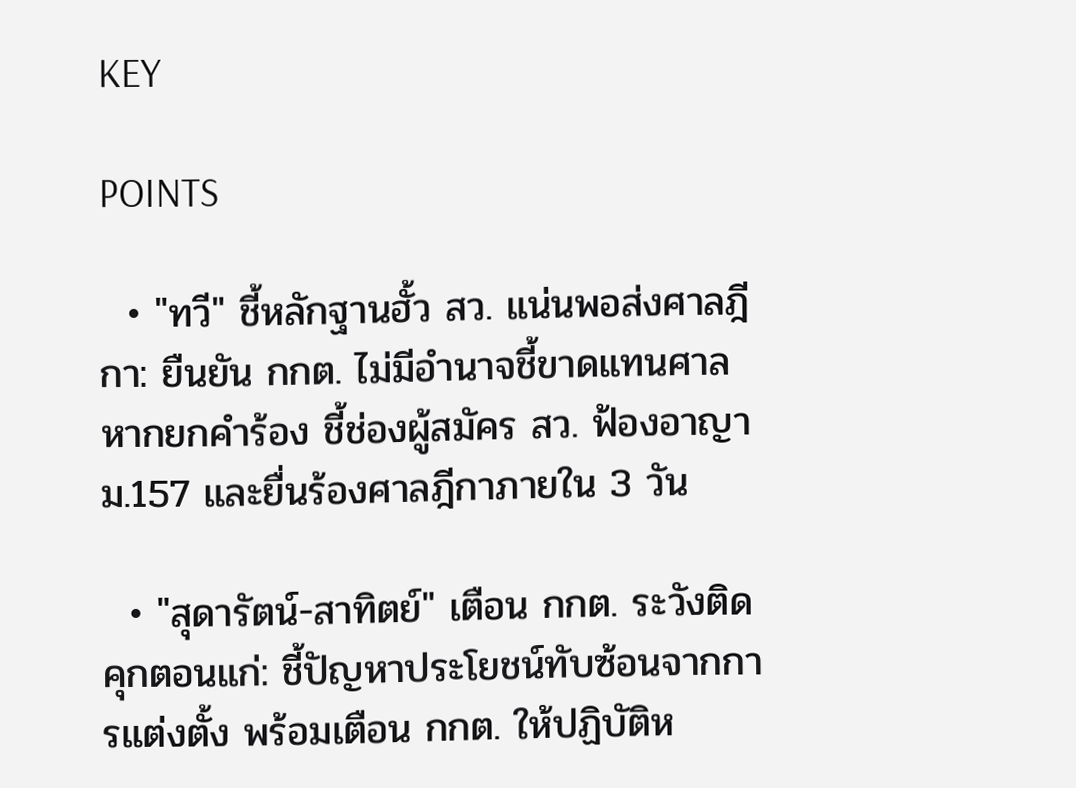KEY

POINTS

  • "ทวี" ชี้หลักฐานฮั้ว สว. แน่นพอส่งศาลฎีกา: ยืนยัน กกต. ไม่มีอำนาจชี้ขาดแทนศาล หากยกคำร้อง ชี้ช่องผู้สมัคร สว. ฟ้องอาญา ม.157 และยื่นร้องศาลฎีกาภายใน 3 วัน

  • "สุดารัตน์-สาทิตย์" เตือน กกต. ระวังติดคุกตอนแก่: ชี้ปัญหาประโยชน์ทับซ้อนจากการแต่งตั้ง พร้อมเตือน กกต. ให้ปฏิบัติห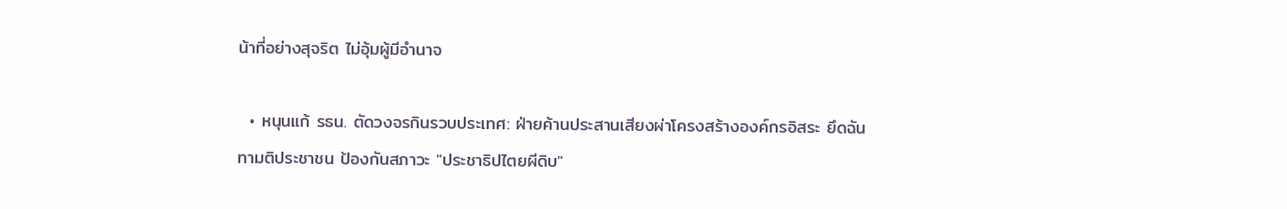น้าที่อย่างสุจริต ไม่อุ้มผู้มีอำนาจ

  • หนุนแก้ รธน. ตัดวงจรกินรวบประเทศ: ฝ่ายค้านประสานเสียงผ่าโครงสร้างองค์กรอิสระ ยึดฉันทามติประชาชน ป้องกันสภาวะ "ประชาธิปไตยผีดิบ"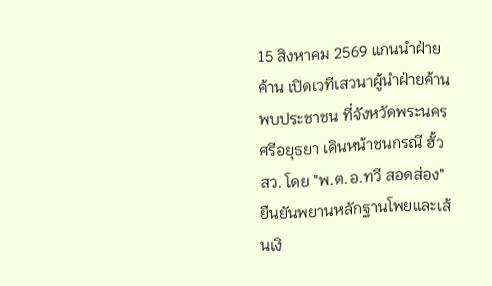15 สิงหาคม 2569 แกนนำฝ่ายค้าน เปิดเวทีเสวนาผู้นำฝ่ายค้านพบประชาชน ที่จังหวัดพระนครศรีอยุธยา เดินหน้าชนกรณี ฮั้ว สว. โดย "พ.ต.อ.ทวี สอดส่อง" ยืนยันพยานหลักฐานโพยและเส้นเงิ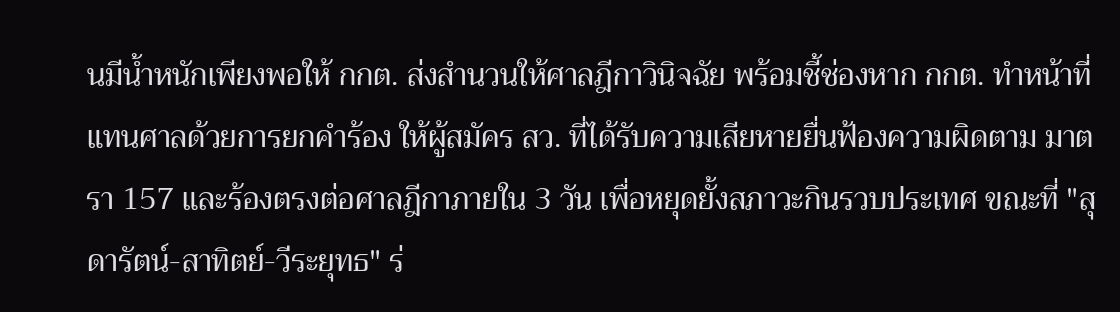นมีน้ำหนักเพียงพอให้ กกต. ส่งสำนวนให้ศาลฎีกาวินิจฉัย พร้อมชี้ช่องหาก กกต. ทำหน้าที่แทนศาลด้วยการยกคำร้อง ให้ผู้สมัคร สว. ที่ได้รับความเสียหายยื่นฟ้องความผิดตาม มาตรา 157 และร้องตรงต่อศาลฎีกาภายใน 3 วัน เพื่อหยุดยั้งสภาวะกินรวบประเทศ ขณะที่ "สุดารัตน์-สาทิตย์-วีระยุทธ" ร่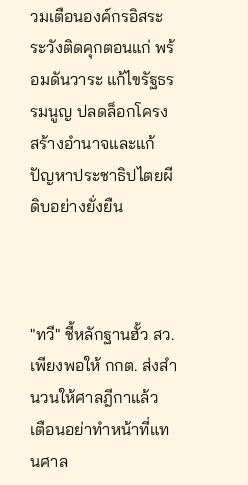วมเตือนองค์กรอิสระระวังติดคุกตอนแก่ พร้อมดันวาระ แก้ไขรัฐธรรมนูญ ปลดล็อกโครงสร้างอำนาจและแก้ปัญหาประชาธิปไตยผีดิบอย่างยั่งยืน



"ทวี" ชี้หลักฐานฮั้ว สว. เพียงพอให้ กกต. ส่งสำนวนให้ศาลฎีกาแล้ว เตือนอย่าทำหน้าที่แทนศาล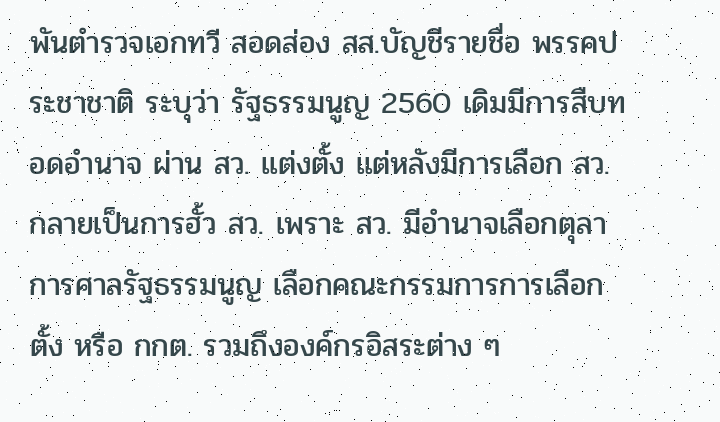พันตำรวจเอกทวี สอดส่อง สส.บัญชีรายชื่อ พรรคประชาชาติ ระบุว่า รัฐธรรมนูญ 2560 เดิมมีการสืบทอดอำนาจ ผ่าน สว. แต่งตั้ง แต่หลังมีการเลือก สว. กลายเป็นการฮั้ว สว. เพราะ สว. มีอำนาจเลือกตุลาการศาลรัฐธรรมนูญ เลือกคณะกรรมการการเลือกตั้ง หรือ กกต. รวมถึงองค์กรอิสระต่าง ๆ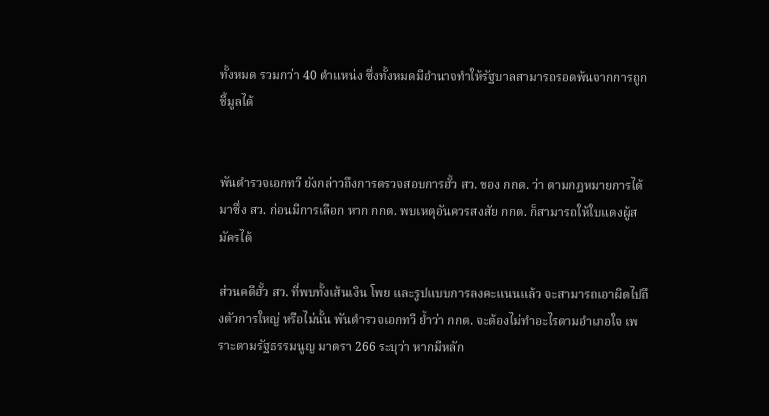ทั้งหมด รวมกว่า 40 ตำแหน่ง ซึ่งทั้งหมดมีอำนาจทำให้รัฐบาลสามารถรอดพ้นจากการถูกชี้มูลได้


พันตำรวจเอกทวี ยังกล่าวถึงการตรวจสอบการฮั้ว สว. ของ กกต. ว่า ตามกฎหมายการได้มาซึ่ง สว. ก่อนมีการเลือก หาก กกต. พบเหตุอันควรสงสัย กกต. ก็สามารถให้ใบแดงผู้สมัครได้

ส่วนคดีฮั้ว สว. ที่พบทั้งเส้นเงิน โพย และรูปแบบการลงคะแนนแล้ว จะสามารถเอาผิดไปถึงตัวการใหญ่ หรือไม่นั้น พันตำรวจเอกทวี ย้ำว่า กกต. จะต้องไม่ทำอะไรตามอำเภอใจ เพราะตามรัฐธรรมนูญ มาตรา 266 ระบุว่า หากมีหลัก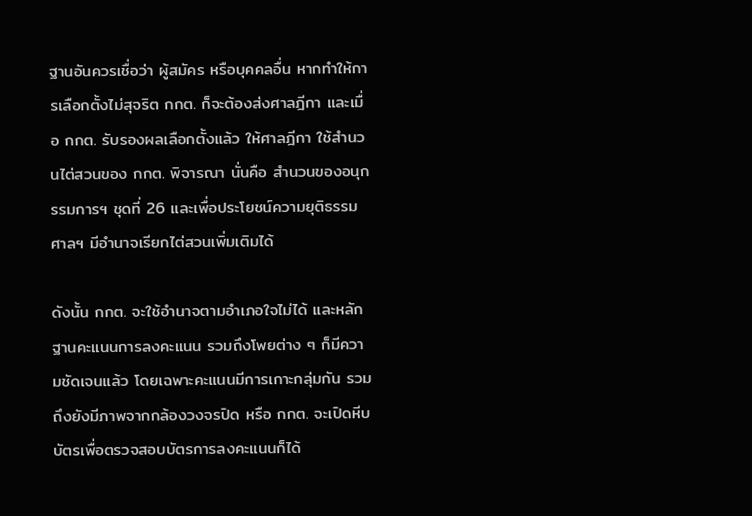ฐานอันควรเชื่อว่า ผู้สมัคร หรือบุคคลอื่น หากทำให้การเลือกตั้งไม่สุจริต กกต. ก็จะต้องส่งศาลฎีกา และเมื่อ กกต. รับรองผลเลือกตั้งแล้ว ให้ศาลฎีกา ใช้สำนวนไต่สวนของ กกต. พิจารณา นั่นคือ สำนวนของอนุกรรมการฯ ชุดที่ 26 และเพื่อประโยชน์ความยุติธรรม ศาลฯ มีอำนาจเรียกไต่สวนเพิ่มเติมได้

ดังนั้น กกต. จะใช้อำนาจตามอำเภอใจไม่ได้ และหลักฐานคะแนนการลงคะแนน รวมถึงโพยต่าง ๆ ก็มีความชัดเจนแล้ว โดยเฉพาะคะแนนมีการเกาะกลุ่มกัน รวมถึงยังมีภาพจากกล้องวงจรปิด หรือ กกต. จะเปิดหีบบัตรเพื่อตรวจสอบบัตรการลงคะแนนก็ได้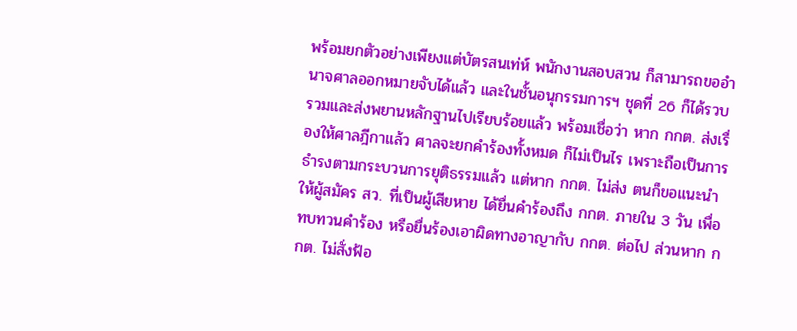พร้อมยกตัวอย่างเพียงแต่บัตรสนเท่ห์ พนักงานสอบสวน ก็สามารถขออำนาจศาลออกหมายจับได้แล้ว และในชั้นอนุกรรมการฯ ชุดที่ 26 ก็ได้รวบรวมและส่งพยานหลักฐานไปเรียบร้อยแล้ว พร้อมเชื่อว่า หาก กกต. ส่งเรื่องให้ศาลฎีกาแล้ว ศาลจะยกคำร้องทั้งหมด ก็ไม่เป็นไร เพราะถือเป็นการธำรงตามกระบวนการยุติธรรมแล้ว แต่หาก กกต. ไม่ส่ง ตนก็ขอแนะนำให้ผู้สมัคร สว. ที่เป็นผู้เสียหาย ได้ยื่นคำร้องถึง กกต. ภายใน 3 วัน เพื่อทบทวนคำร้อง หรือยื่นร้องเอาผิดทางอาญากับ กกต. ต่อไป ส่วนหาก กกต. ไม่สั่งฟ้อ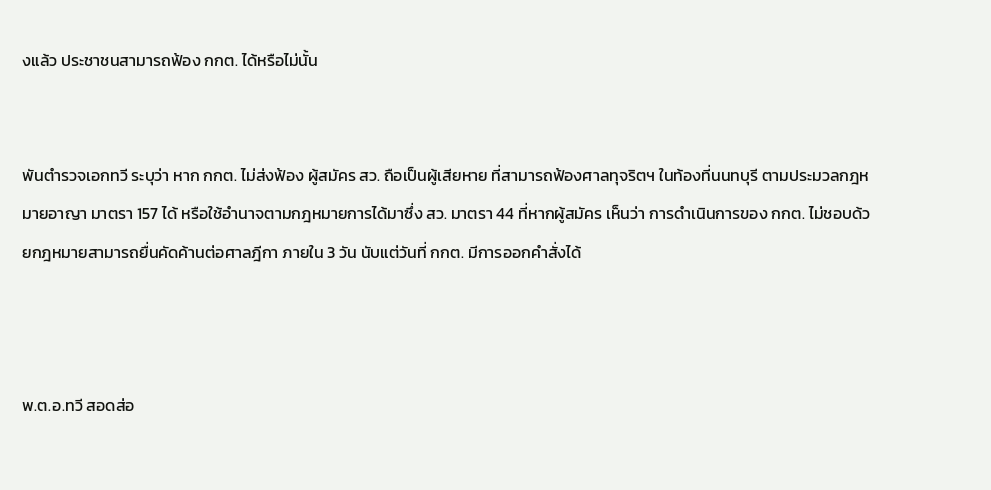งแล้ว ประชาชนสามารถฟ้อง กกต. ได้หรือไม่นั้น


พันตำรวจเอกทวี ระบุว่า หาก กกต. ไม่ส่งฟ้อง ผู้สมัคร สว. ถือเป็นผู้เสียหาย ที่สามารถฟ้องศาลทุจริตฯ ในท้องที่นนทบุรี ตามประมวลกฎหมายอาญา มาตรา 157 ได้ หรือใช้อำนาจตามกฎหมายการได้มาซึ่ง สว. มาตรา 44 ที่หากผู้สมัคร เห็นว่า การดำเนินการของ กกต. ไม่ชอบด้วยกฎหมายสามารถยื่นคัดค้านต่อศาลฎีกา ภายใน 3 วัน นับแต่วันที่ กกต. มีการออกคำสั่งได้



พ.ต.อ.ทวี สอดส่อ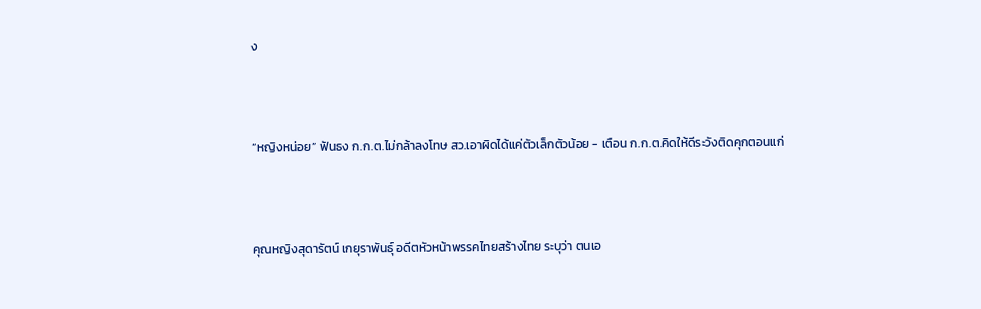ง



“หญิงหน่อย” ฟันธง ก.ก.ต.ไม่กล้าลงโทษ สว.เอาผิดได้แค่ตัวเล็กตัวน้อย - เตือน ก.ก.ต.คิดให้ดีระวังติดคุกตอนแก่



คุณหญิงสุดารัตน์ เกยุราพันธุ์ อดีตหัวหน้าพรรคไทยสร้างไทย ระบุว่า ตนเอ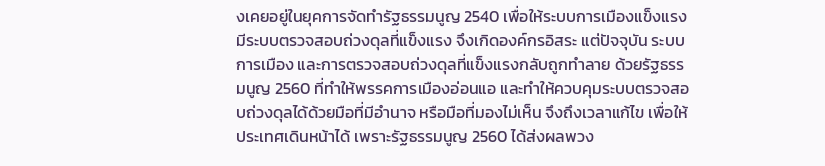งเคยอยู่ในยุคการจัดทำรัฐธรรมนูญ 2540 เพื่อให้ระบบการเมืองแข็งแรง มีระบบตรวจสอบถ่วงดุลที่แข็งแรง จึงเกิดองค์กรอิสระ แต่ปัจจุบัน ระบบการเมือง และการตรวจสอบถ่วงดุลที่แข็งแรงกลับถูกทำลาย ด้วยรัฐธรรมนูญ 2560 ที่ทำให้พรรคการเมืองอ่อนแอ และทำให้ควบคุมระบบตรวจสอบถ่วงดุลได้ด้วยมือที่มีอำนาจ หรือมือที่มองไม่เห็น จึงถึงเวลาแก้ไข เพื่อให้ประเทศเดินหน้าได้ เพราะรัฐธรรมนูญ 2560 ได้ส่งผลพวง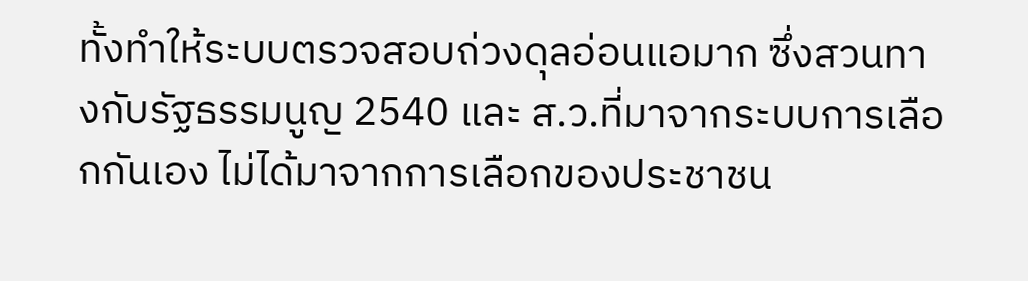ทั้งทำให้ระบบตรวจสอบถ่วงดุลอ่อนแอมาก ซึ่งสวนทางกับรัฐธรรมนูญ 2540 และ ส.ว.ที่มาจากระบบการเลือกกันเอง ไม่ได้มาจากการเลือกของประชาชน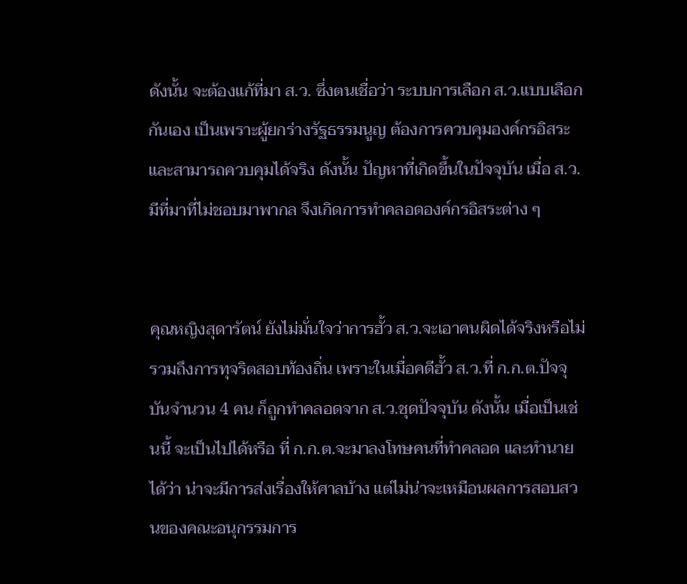ดังนั้น จะต้องแก้ที่มา ส.ว. ซึ่งตนเชื่อว่า ระบบการเลือก ส.ว.แบบเลือกกันเอง เป็นเพราะผู้ยกร่างรัฐธรรมนูญ ต้องการควบคุมองค์กรอิสระ และสามารถควบคุมได้จริง ดังนั้น ปัญหาที่เกิดขึ้นในปัจจุบัน เมื่อ ส.ว.มีที่มาที่ไม่ชอบมาพากล จึงเกิดการทำคลอดองค์กรอิสระต่าง ๆ


คุณหญิงสุดารัตน์ ยังไม่มั่นใจว่าการฮั้ว ส.ว.จะเอาคนผิดได้จริงหรือไม่ รวมถึงการทุจริตสอบท้องถิ่น เพราะในเมื่อคดีฮั้ว ส.ว.ที่ ก.ก.ต.ปัจจุบันจำนวน 4 คน ก็ถูกทำคลอดจาก ส.ว.ชุดปัจจุบัน ดังนั้น เมื่อเป็นเช่นนี้ จะเป็นไปได้หรือ ที่ ก.ก.ต.จะมาลงโทษคนที่ทำคลอด และทำนายได้ว่า น่าจะมีการส่งเรื่องให้ศาลบ้าง แต่ไม่น่าจะเหมือนผลการสอบสวนของคณะอนุกรรมการ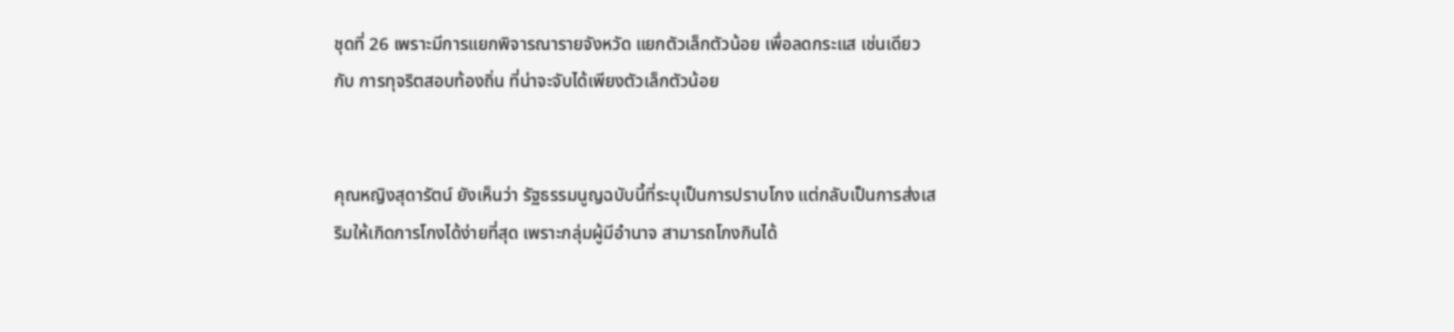ชุดที่ 26 เพราะมีการแยกพิจารณารายจังหวัด แยกตัวเล็กตัวน้อย เพื่อลดกระแส เช่นเดียวกับ การทุจริตสอบท้องถิ่น ที่น่าจะจับได้เพียงตัวเล็กตัวน้อย


คุณหญิงสุดารัตน์ ยังเห็นว่า รัฐธรรมนูญฉบับนี้ที่ระบุเป็นการปราบโกง แต่กลับเป็นการส่งเสริมให้เกิดการโกงได้ง่ายที่สุด เพราะกลุ่มผู้มีอำนาจ สามารถโกงกินได้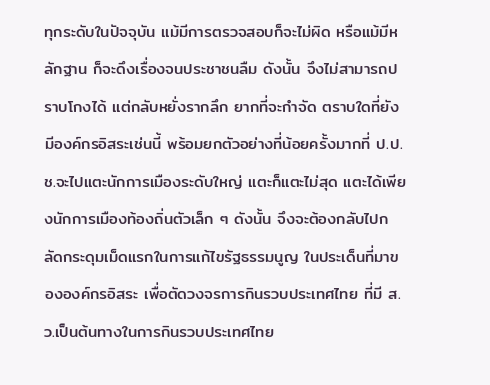ทุกระดับในปัจจุบัน แม้มีการตรวจสอบก็จะไม่ผิด หรือแม้มีหลักฐาน ก็จะดึงเรื่องจนประชาชนลืม ดังนั้น จึงไม่สามารถปราบโกงได้ แต่กลับหยั่งรากลึก ยากที่จะกำจัด ตราบใดที่ยังมีองค์กรอิสระเช่นนี้ พร้อมยกตัวอย่างที่น้อยครั้งมากที่ ป.ป.ช.จะไปแตะนักการเมืองระดับใหญ่ แตะก็แตะไม่สุด แตะได้เพียงนักการเมืองท้องถิ่นตัวเล็ก ๆ ดังนั้น จึงจะต้องกลับไปกลัดกระดุมเม็ดแรกในการแก้ไขรัฐธรรมนูญ ในประเด็นที่มาขององค์กรอิสระ เพื่อตัดวงจรการกินรวบประเทศไทย ที่มี ส.ว.เป็นต้นทางในการกินรวบประเทศไทย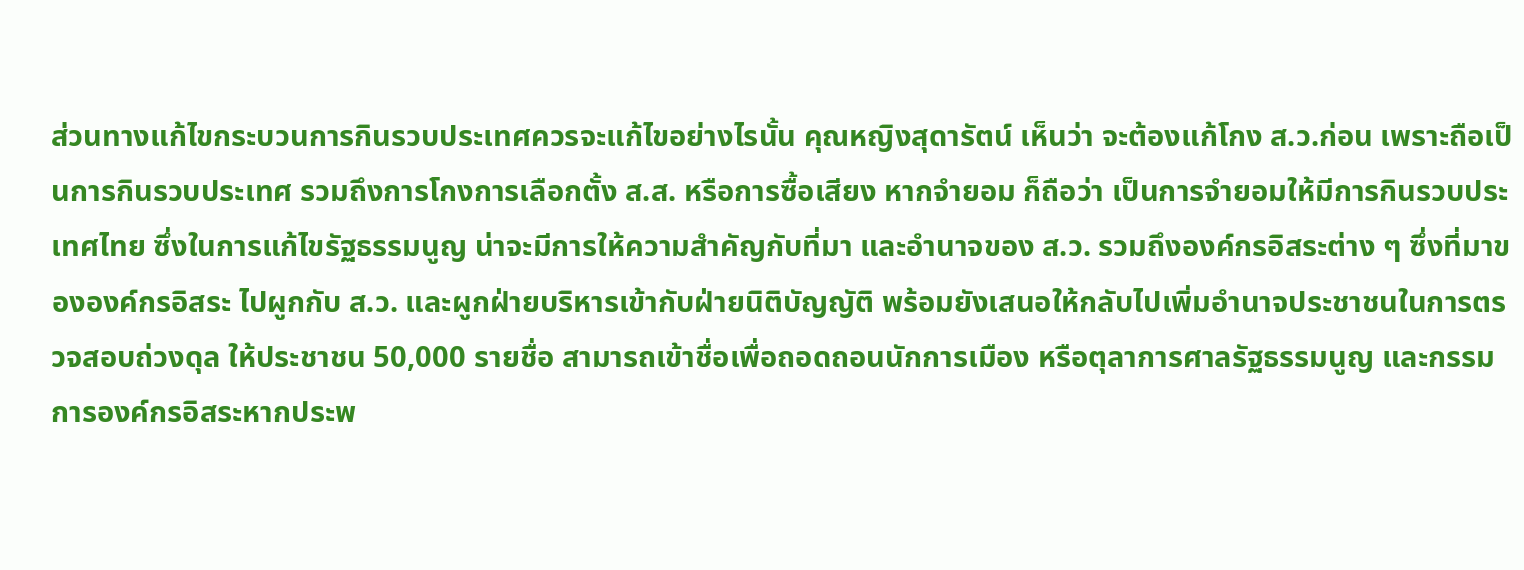ส่วนทางแก้ไขกระบวนการกินรวบประเทศควรจะแก้ไขอย่างไรนั้น คุณหญิงสุดารัตน์ เห็นว่า จะต้องแก้โกง ส.ว.ก่อน เพราะถือเป็นการกินรวบประเทศ รวมถึงการโกงการเลือกตั้ง ส.ส. หรือการซื้อเสียง หากจำยอม ก็ถือว่า เป็นการจำยอมให้มีการกินรวบประเทศไทย ซึ่งในการแก้ไขรัฐธรรมนูญ น่าจะมีการให้ความสำคัญกับที่มา และอำนาจของ ส.ว. รวมถึงองค์กรอิสระต่าง ๆ ซึ่งที่มาขององค์กรอิสระ ไปผูกกับ ส.ว. และผูกฝ่ายบริหารเข้ากับฝ่ายนิติบัญญัติ พร้อมยังเสนอให้กลับไปเพิ่มอำนาจประชาชนในการตรวจสอบถ่วงดุล ให้ประชาชน 50,000 รายชื่อ สามารถเข้าชื่อเพื่อถอดถอนนักการเมือง หรือตุลาการศาลรัฐธรรมนูญ และกรรมการองค์กรอิสระหากประพ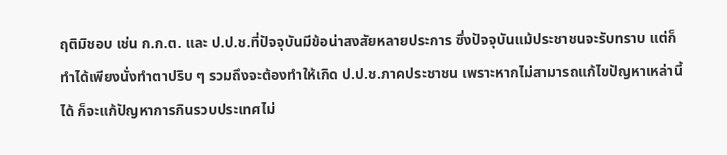ฤติมิชอบ เช่น ก.ก.ต. และ ป.ป.ช.ที่ปัจจุบันมีข้อน่าสงสัยหลายประการ ซึ่งปัจจุบันแม้ประชาชนจะรับทราบ แต่ก็ทำได้เพียงนั่งทำตาปริบ ๆ รวมถึงจะต้องทำให้เกิด ป.ป.ช.ภาคประชาชน เพราะหากไม่สามารถแก้ไขปัญหาเหล่านี้ได้ ก็จะแก้ปัญหาการกินรวบประเทศไม่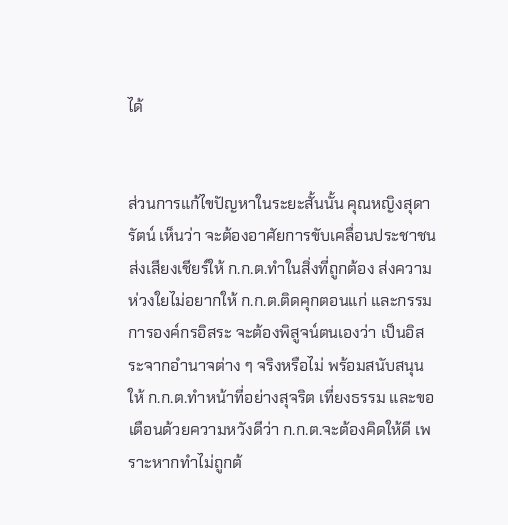ได้


ส่วนการแก้ไขปัญหาในระยะสั้นนั้น คุณหญิงสุดารัตน์ เห็นว่า จะต้องอาศัยการขับเคลื่อนประชาชนส่งเสียงเชียร์ให้ ก.ก.ต.ทำในสิ่งที่ถูกต้อง ส่งความห่วงใยไม่อยากให้ ก.ก.ต.ติดคุกตอนแก่ และกรรมการองค์กรอิสระ จะต้องพิสูจน์ตนเองว่า เป็นอิสระจากอำนาจต่าง ๆ จริงหรือไม่ พร้อมสนับสนุนให้ ก.ก.ต.ทำหน้าที่อย่างสุจริต เที่ยงธรรม และขอเตือนด้วยความหวังดีว่า ก.ก.ต.จะต้องคิดให้ดี เพราะหากทำไม่ถูกต้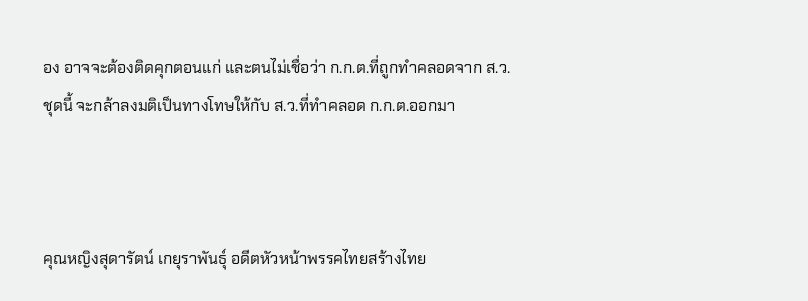อง อาจจะต้องติดคุกตอนแก่ และตนไม่เชื่อว่า ก.ก.ต.ที่ถูกทำคลอดจาก ส.ว.ชุดนี้ จะกล้าลงมติเป็นทางโทษให้กับ ส.ว.ที่ทำคลอด ก.ก.ต.ออกมา



คุณหญิงสุดารัตน์ เกยุราพันธุ์ อดีตหัวหน้าพรรคไทยสร้างไทย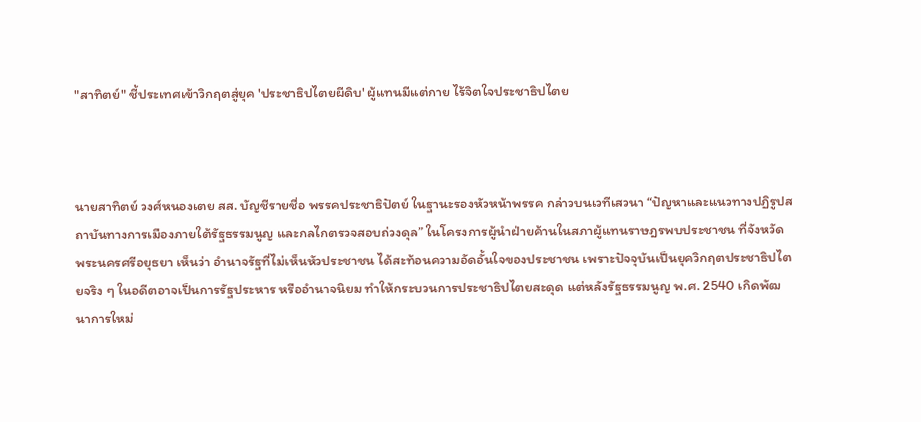"สาทิตย์" ชี้ประเทศเข้าวิกฤตสู่ยุค 'ประชาธิปไตยผีดิบ' ผู้แทนมีแต่กาย ไร้จิตใจประชาธิปไตย



นายสาทิตย์ วงศ์หนองเตย สส. บัญชีรายชื่อ พรรคประชาธิปัตย์ ในฐานะรองหัวหน้าพรรค กล่าวบนเวทีเสวนา “ปัญหาและแนวทางปฏิรูปสถาบันทางการเมืองภายใต้รัฐธรรมนูญ และกลไกตรวจสอบถ่วงดุล” ในโครงการผู้นำฝ่ายค้านในสภาผู้แทนราษฎรพบประชาชน ที่จังหวัดพระนครศรีอยุธยา เห็นว่า อำนาจรัฐที่ไม่เห็นหัวประชาชน ได้สะท้อนความอัดอั้นใจของประชาชน เพราะปัจจุบันเป็นยุควิกฤตประชาธิปไตยจริง ๆ ในอดีตอาจเป็นการรัฐประหาร หรืออำนาจนิยม ทำให้กระบวนการประชาธิปไตยสะดุด แต่หลังรัฐธรรมนูญ พ.ศ. 2540 เกิดพัฒนาการใหม่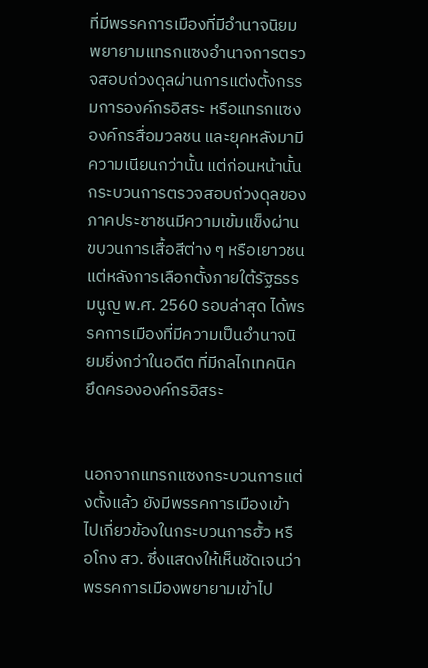ที่มีพรรคการเมืองที่มีอำนาจนิยม พยายามแทรกแซงอำนาจการตรวจสอบถ่วงดุลผ่านการแต่งตั้งกรรมการองค์กรอิสระ หรือแทรกแซงองค์กรสื่อมวลชน และยุคหลังมามีความเนียนกว่านั้น แต่ก่อนหน้านั้น กระบวนการตรวจสอบถ่วงดุลของภาคประชาชนมีความเข้มแข็งผ่านขบวนการเสื้อสีต่าง ๆ หรือเยาวชน แต่หลังการเลือกตั้งภายใต้รัฐธรรมนูญ พ.ศ. 2560 รอบล่าสุด ได้พรรคการเมืองที่มีความเป็นอำนาจนิยมยิ่งกว่าในอดีต ที่มีกลไกเทคนิคยึดครององค์กรอิสระ


นอกจากแทรกแซงกระบวนการแต่งตั้งแล้ว ยังมีพรรคการเมืองเข้าไปเกี่ยวข้องในกระบวนการฮั้ว หรือโกง สว. ซึ่งแสดงให้เห็นชัดเจนว่า พรรคการเมืองพยายามเข้าไป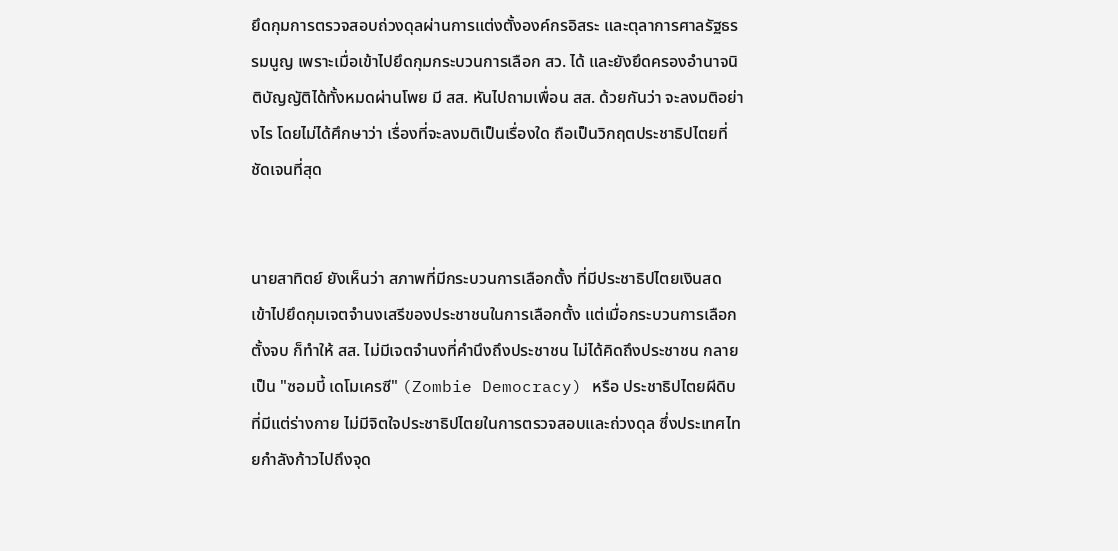ยึดกุมการตรวจสอบถ่วงดุลผ่านการแต่งตั้งองค์กรอิสระ และตุลาการศาลรัฐธรรมนูญ เพราะเมื่อเข้าไปยึดกุมกระบวนการเลือก สว. ได้ และยังยึดครองอำนาจนิติบัญญัติได้ทั้งหมดผ่านโพย มี สส. หันไปถามเพื่อน สส. ด้วยกันว่า จะลงมติอย่างไร โดยไม่ได้ศึกษาว่า เรื่องที่จะลงมติเป็นเรื่องใด ถือเป็นวิกฤตประชาธิปไตยที่ชัดเจนที่สุด


นายสาทิตย์ ยังเห็นว่า สภาพที่มีกระบวนการเลือกตั้ง ที่มีประชาธิปไตยเงินสด เข้าไปยึดกุมเจตจำนงเสรีของประชาชนในการเลือกตั้ง แต่เมื่อกระบวนการเลือกตั้งจบ ก็ทำให้ สส. ไม่มีเจตจำนงที่คำนึงถึงประชาชน ไม่ได้คิดถึงประชาชน กลายเป็น "ซอมบี้ เดโมเครซี" (Zombie Democracy) หรือ ประชาธิปไตยผีดิบ ที่มีแต่ร่างกาย ไม่มีจิตใจประชาธิปไตยในการตรวจสอบและถ่วงดุล ซึ่งประเทศไทยกำลังก้าวไปถึงจุด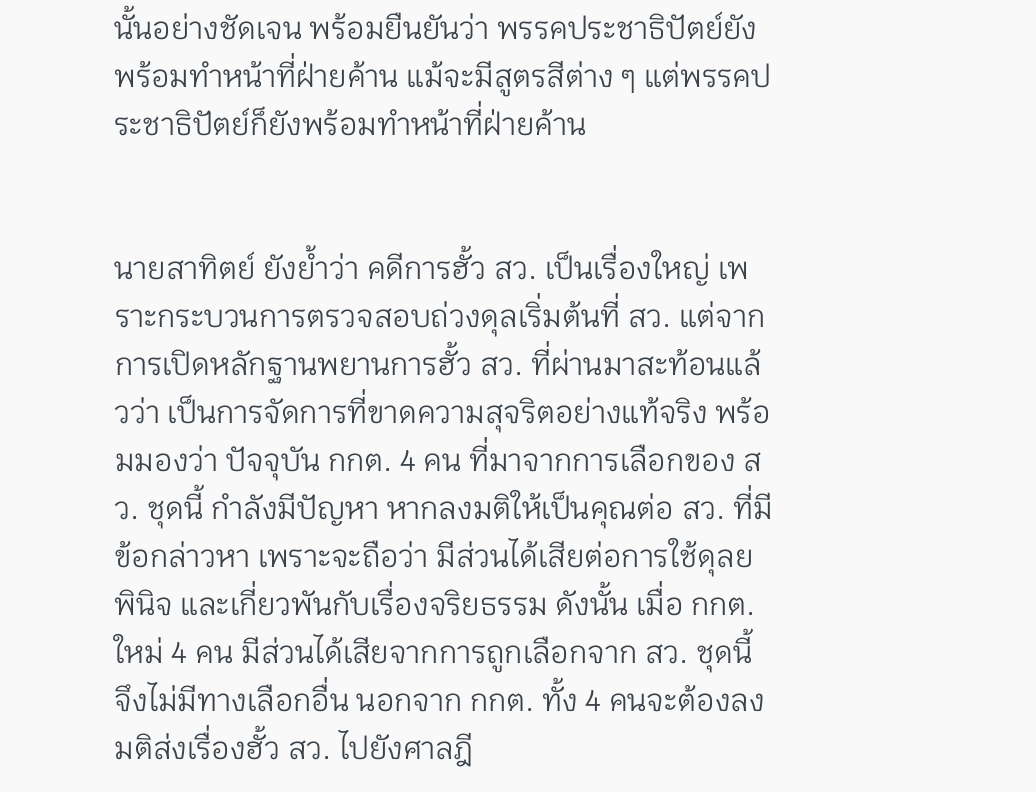นั้นอย่างชัดเจน พร้อมยืนยันว่า พรรคประชาธิปัตย์ยังพร้อมทำหน้าที่ฝ่ายค้าน แม้จะมีสูตรสีต่าง ๆ แต่พรรคประชาธิปัตย์ก็ยังพร้อมทำหน้าที่ฝ่ายค้าน


นายสาทิตย์ ยังย้ำว่า คดีการฮั้ว สว. เป็นเรื่องใหญ่ เพราะกระบวนการตรวจสอบถ่วงดุลเริ่มต้นที่ สว. แต่จากการเปิดหลักฐานพยานการฮั้ว สว. ที่ผ่านมาสะท้อนแล้วว่า เป็นการจัดการที่ขาดความสุจริตอย่างแท้จริง พร้อมมองว่า ปัจจุบัน กกต. 4 คน ที่มาจากการเลือกของ สว. ชุดนี้ กำลังมีปัญหา หากลงมติให้เป็นคุณต่อ สว. ที่มีข้อกล่าวหา เพราะจะถือว่า มีส่วนได้เสียต่อการใช้ดุลยพินิจ และเกี่ยวพันกับเรื่องจริยธรรม ดังนั้น เมื่อ กกต. ใหม่ 4 คน มีส่วนได้เสียจากการถูกเลือกจาก สว. ชุดนี้ จึงไม่มีทางเลือกอื่น นอกจาก กกต. ทั้ง 4 คนจะต้องลงมติส่งเรื่องฮั้ว สว. ไปยังศาลฎี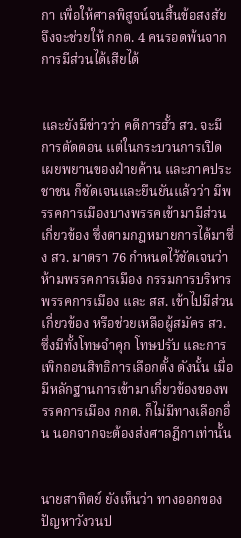กา เพื่อให้ศาลพิสูจน์จนสิ้นข้อสงสัย จึงจะช่วยให้ กกต. 4 คนรอดพ้นจากการมีส่วนได้เสียได้


และยังมีข่าวว่า คดีการฮั้ว สว. จะมีการตัดตอน แต่ในกระบวนการเปิดเผยพยานของฝ่ายค้าน และภาคประชาชน ก็ชัดเจนและยืนยันแล้วว่า มีพรรคการเมืองบางพรรคเข้ามามีส่วนเกี่ยวข้อง ซึ่งตามกฎหมายการได้มาซึ่ง สว. มาตรา 76 กำหนดไว้ชัดเจนว่า ห้ามพรรคการเมือง กรรมการบริหารพรรคการเมือง และ สส. เข้าไปมีส่วนเกี่ยวข้อง หรือช่วยเหลือผู้สมัคร สว. ซึ่งมีทั้งโทษจำคุก โทษปรับ และการเพิกถอนสิทธิการเลือกตั้ง ดังนั้น เมื่อมีหลักฐานการเข้ามาเกี่ยวข้องของพรรคการเมือง กกต. ก็ไม่มีทางเลือกอื่น นอกจากจะต้องส่งศาลฎีกาเท่านั้น


นายสาทิตย์ ยังเห็นว่า ทางออกของปัญหาวังวนป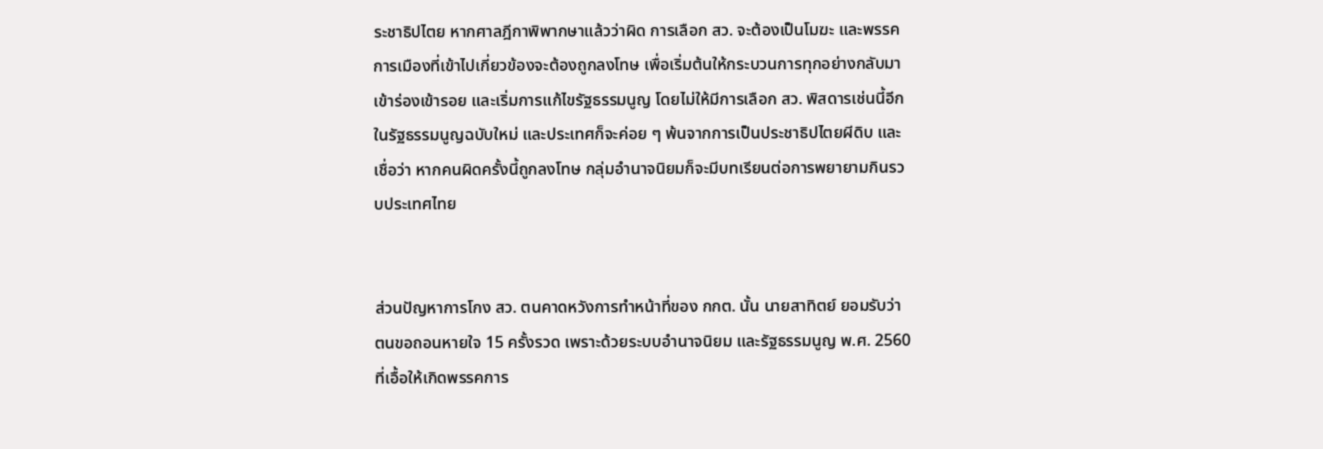ระชาธิปไตย หากศาลฎีกาพิพากษาแล้วว่าผิด การเลือก สว. จะต้องเป็นโมฆะ และพรรคการเมืองที่เข้าไปเกี่ยวข้องจะต้องถูกลงโทษ เพื่อเริ่มต้นให้กระบวนการทุกอย่างกลับมาเข้าร่องเข้ารอย และเริ่มการแก้ไขรัฐธรรมนูญ โดยไม่ให้มีการเลือก สว. พิสดารเช่นนี้อีกในรัฐธรรมนูญฉบับใหม่ และประเทศก็จะค่อย ๆ พ้นจากการเป็นประชาธิปไตยผีดิบ และเชื่อว่า หากคนผิดครั้งนี้ถูกลงโทษ กลุ่มอำนาจนิยมก็จะมีบทเรียนต่อการพยายามกินรวบประเทศไทย


ส่วนปัญหาการโกง สว. ตนคาดหวังการทำหน้าที่ของ กกต. นั้น นายสาทิตย์ ยอมรับว่า ตนขอถอนหายใจ 15 ครั้งรวด เพราะด้วยระบบอำนาจนิยม และรัฐธรรมนูญ พ.ศ. 2560 ที่เอื้อให้เกิดพรรคการ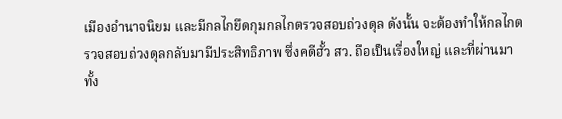เมืองอำนาจนิยม และมีกลไกยึดกุมกลไกตรวจสอบถ่วงดุล ดังนั้น จะต้องทำให้กลไกตรวจสอบถ่วงดุลกลับมามีประสิทธิภาพ ซึ่งคดีฮั้ว สว. ถือเป็นเรื่องใหญ่ และที่ผ่านมาทั้ง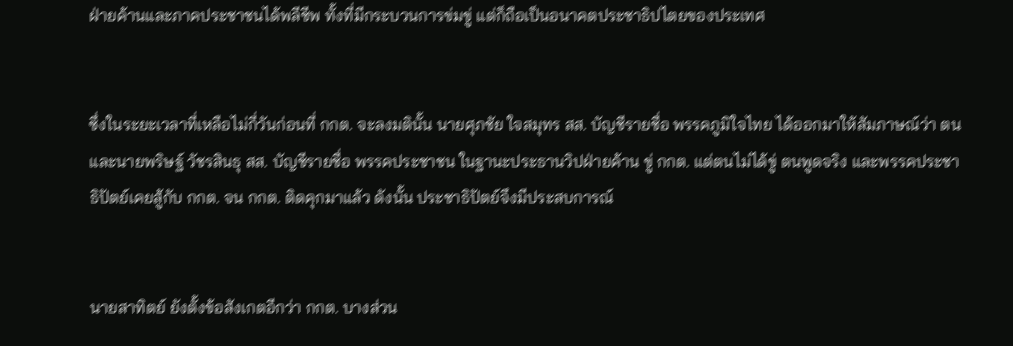ฝ่ายค้านและภาคประชาชนได้พลีชีพ ทั้งที่มีกระบวนการข่มขู่ แต่ก็ถือเป็นอนาคตประชาธิปไตยของประเทศ


ซึ่งในระยะเวลาที่เหลือไม่กี่วันก่อนที่ กกต. จะลงมตินั้น นายศุภชัย ใจสมุทร สส. บัญชีรายชื่อ พรรคภูมิใจไทย ได้ออกมาให้สัมภาษณ์ว่า ตนและนายพริษฐ์ วัชรสินธุ สส. บัญชีรายชื่อ พรรคประชาชน ในฐานะประธานวิปฝ่ายค้าน ขู่ กกต. แต่ตนไม่ได้ขู่ ตนพูดจริง และพรรคประชาธิปัตย์เคยสู้กับ กกต. จน กกต. ติดคุกมาแล้ว ดังนั้น ประชาธิปัตย์จึงมีประสบการณ์


นายสาทิตย์ ยังตั้งข้อสังเกตอีกว่า กกต. บางส่วน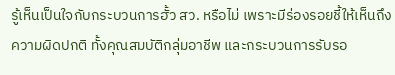รู้เห็นเป็นใจกับกระบวนการฮั้ว สว. หรือไม่ เพราะมีร่องรอยชี้ให้เห็นถึงความผิดปกติ ทั้งคุณสมบัติกลุ่มอาชีพ และกระบวนการรับรอ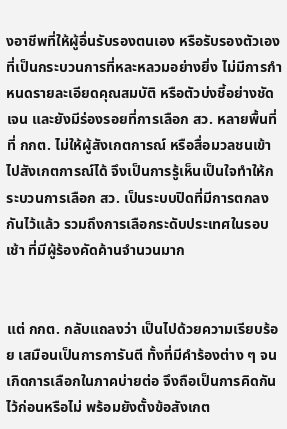งอาชีพที่ให้ผู้อื่นรับรองตนเอง หรือรับรองตัวเองที่เป็นกระบวนการที่หละหลวมอย่างยิ่ง ไม่มีการกำหนดรายละเอียดคุณสมบัติ หรือตัวบ่งชี้อย่างชัดเจน และยังมีร่องรอยที่การเลือก สว. หลายพื้นที่ที่ กกต. ไม่ให้ผู้สังเกตการณ์ หรือสื่อมวลชนเข้าไปสังเกตการณ์ได้ จึงเป็นการรู้เห็นเป็นใจทำให้กระบวนการเลือก สว. เป็นระบบปิดที่มีการตกลงกันไว้แล้ว รวมถึงการเลือกระดับประเทศในรอบเช้า ที่มีผู้ร้องคัดค้านจำนวนมาก


แต่ กกต. กลับแถลงว่า เป็นไปด้วยความเรียบร้อย เสมือนเป็นการการันตี ทั้งที่มีคำร้องต่าง ๆ จนเกิดการเลือกในภาคบ่ายต่อ จึงถือเป็นการคิดกันไว้ก่อนหรือไม่ พร้อมยังตั้งข้อสังเกต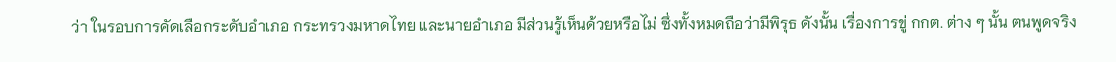ว่า ในรอบการคัดเลือกระดับอำเภอ กระทรวงมหาดไทย และนายอำเภอ มีส่วนรู้เห็นด้วยหรือไม่ ซึ่งทั้งหมดถือว่ามีพิรุธ ดังนั้น เรื่องการขู่ กกต. ต่าง ๆ นั้น ตนพูดจริง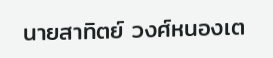นายสาทิตย์ วงศ์หนองเต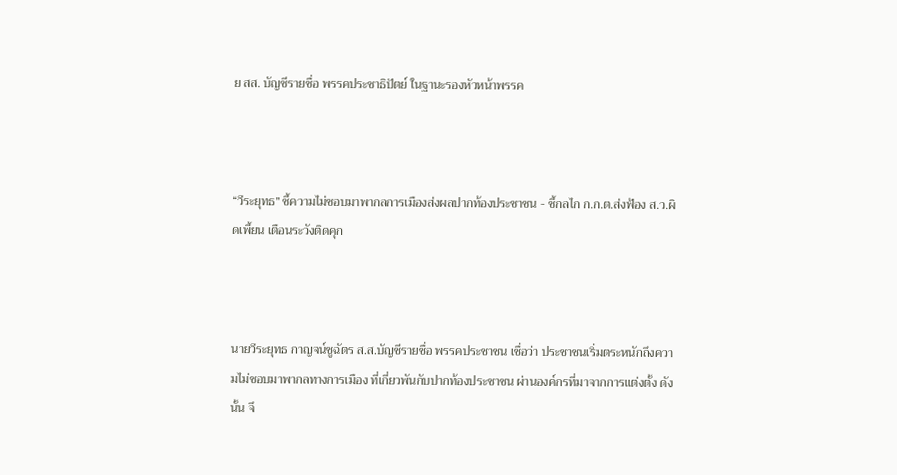ย สส. บัญชีรายชื่อ พรรคประชาธิปัตย์ ในฐานะรองหัวหน้าพรรค



“วีระยุทธ” ชี้ความไม่ชอบมาพากลการเมืองส่งผลปากท้องประชาชน - ชี้กลไก ก.ก.ต.ส่งฟ้อง ส.ว.ผิดเพี้ยน เตือนระวังติดคุก



นายวีระยุทธ กาญจน์ชูฉัตร ส.ส.บัญชีรายชื่อ พรรคประชาชน เชื่อว่า ประชาชนเริ่มตระหนักถึงความไม่ชอบมาพากลทางการเมือง ที่เกี่ยวพันกับปากท้องประชาชน ผ่านองค์กรที่มาจากการแต่งตั้ง ดังนั้น จึ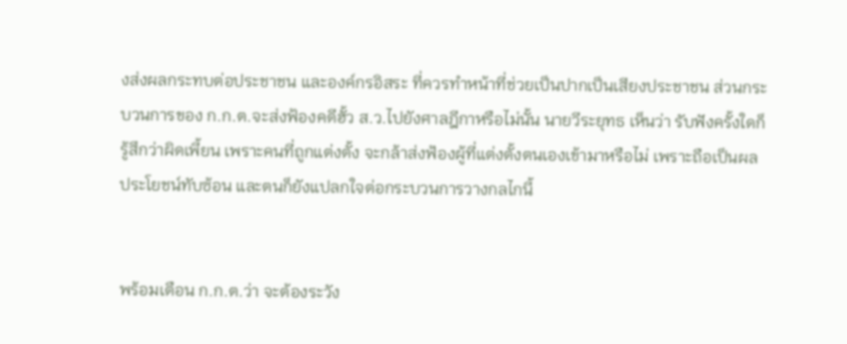งส่งผลกระทบต่อประชาชน และองค์กรอิสระ ที่ควรทำหน้าที่ช่วยเป็นปากเป็นเสียงประชาชน ส่วนกระบวนการของ ก.ก.ต.จะส่งฟ้องคดีฮั้ว ส.ว.ไปยังศาลฎีกาหรือไม่นั้น นายวีระยุทธ เห็นว่า รับฟังครั้งใดก็รู้สึกว่าผิดเพี้ยน เพราะคนที่ถูกแต่งตั้ง จะกล้าส่งฟ้องผู้ที่แต่งตั้งตนเองเข้ามาหรือไม่ เพราะถือเป็นผลประโยชน์ทับซ้อน และตนก็ยังแปลกใจต่อกระบวนการวางกลไกนี้


พร้อมเตือน ก.ก.ต.ว่า จะต้องระวัง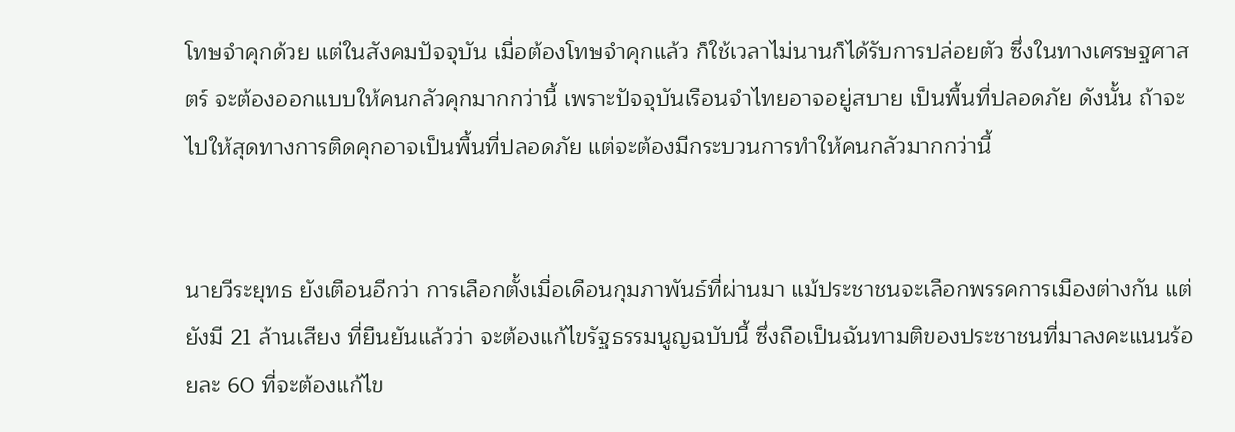โทษจำคุกด้วย แต่ในสังคมปัจจุบัน เมื่อต้องโทษจำคุกแล้ว ก็ใช้เวลาไม่นานก็ได้รับการปล่อยตัว ซึ่งในทางเศรษฐศาสตร์ จะต้องออกแบบให้คนกลัวคุกมากกว่านี้ เพราะปัจจุบันเรือนจำไทยอาจอยู่สบาย เป็นพื้นที่ปลอดภัย ดังนั้น ถ้าจะไปให้สุดทางการติดคุกอาจเป็นพื้นที่ปลอดภัย แต่จะต้องมีกระบวนการทำให้คนกลัวมากกว่านี้


นายวีระยุทธ ยังเตือนอีกว่า การเลือกตั้งเมื่อเดือนกุมภาพันธ์ที่ผ่านมา แม้ประชาชนจะเลือกพรรคการเมืองต่างกัน แต่ยังมี 21 ล้านเสียง ที่ยืนยันแล้วว่า จะต้องแก้ไขรัฐธรรมนูญฉบับนี้ ซึ่งถือเป็นฉันทามติของประชาชนที่มาลงคะแนนร้อยละ 60 ที่จะต้องแก้ไข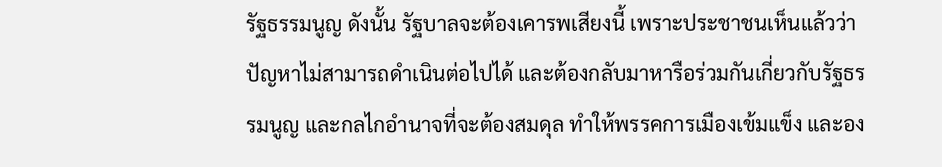รัฐธรรมนูญ ดังนั้น รัฐบาลจะต้องเคารพเสียงนี้ เพราะประชาชนเห็นแล้วว่า ปัญหาไม่สามารถดำเนินต่อไปได้ และต้องกลับมาหารือร่วมกันเกี่ยวกับรัฐธรรมนูญ และกลไกอำนาจที่จะต้องสมดุล ทำให้พรรคการเมืองเข้มแข็ง และอง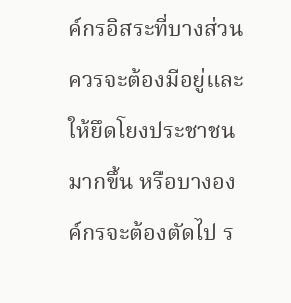ค์กรอิสระที่บางส่วนควรจะต้องมีอยู่และให้ยึดโยงประชาชนมากขึ้น หรือบางองค์กรจะต้องตัดไป ร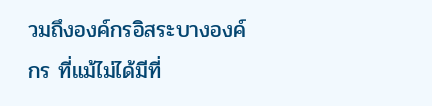วมถึงองค์กรอิสระบางองค์กร ที่แม้ไม่ได้มีที่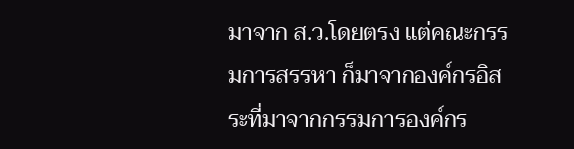มาจาก ส.ว.โดยตรง แต่คณะกรรมการสรรหา ก็มาจากองค์กรอิสระที่มาจากกรรมการองค์กร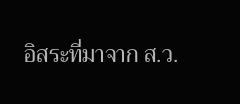อิสระที่มาจาก ส.ว.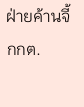ฝ่ายค้านจี้ กกต.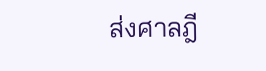ส่งศาลฎี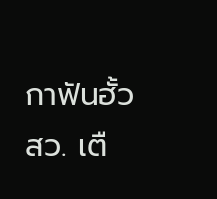กาฟันฮั้ว สว. เตื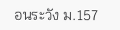อนระวัง ม.157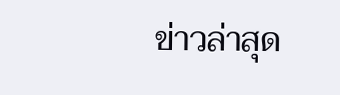ข่าวล่าสุด